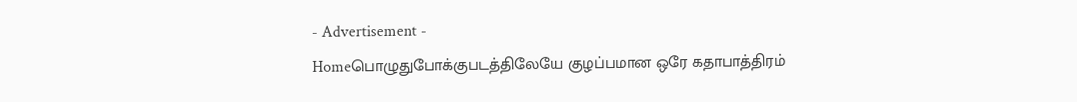- Advertisement -
Homeபொழுதுபோக்குபடத்திலேயே குழப்பமான ஒரே கதாபாத்திரம்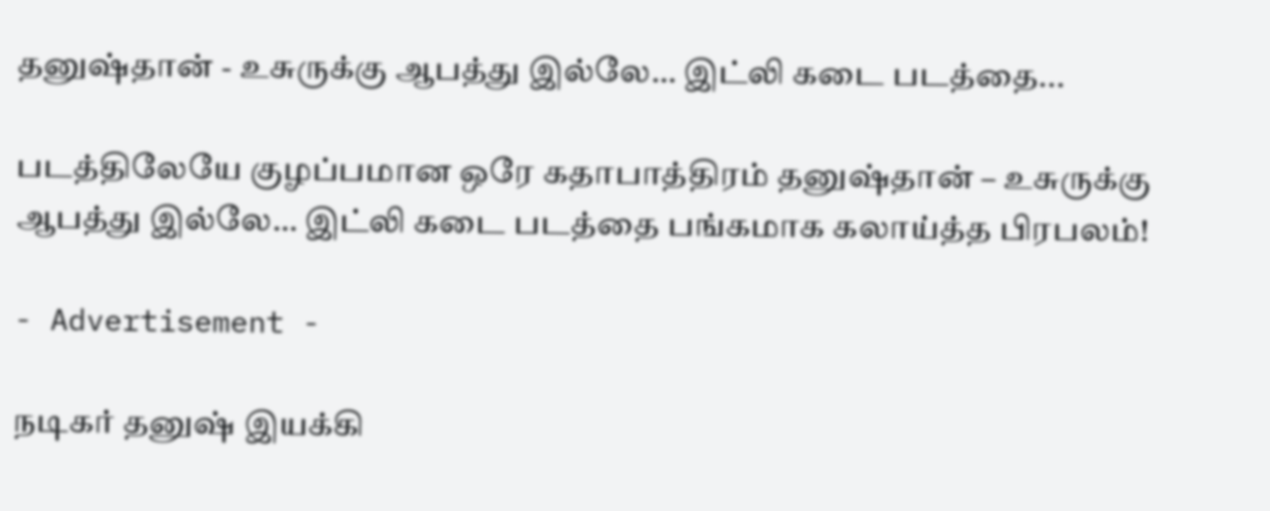தனுஷ்தான் - உசுருக்கு ஆபத்து இல்லே… இட்லி கடை படத்தை...

படத்திலேயே குழப்பமான ஒரே கதாபாத்திரம் தனுஷ்தான் – உசுருக்கு ஆபத்து இல்லே… இட்லி கடை படத்தை பங்கமாக கலாய்த்த பிரபலம்!

- Advertisement -

நடிகர் தனுஷ் இயக்கி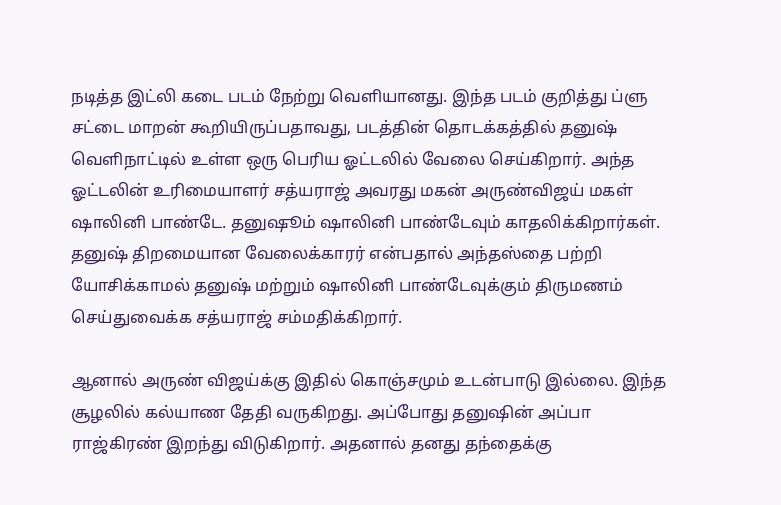நடித்த இட்லி கடை படம் நேற்று வெளியானது. இந்த படம் குறித்து ப்ளு சட்டை மாறன் கூறியிருப்பதாவது, படத்தின் தொடக்கத்தில் தனுஷ் வெளிநாட்டில் உள்ள ஒரு பெரிய ஓட்டலில் வேலை செய்கிறார். அந்த ஓட்டலின் உரிமையாளர் சத்யராஜ் அவரது மகன் அருண்விஜய் மகள் ஷாலினி பாண்டே. தனுஷூம் ஷாலினி பாண்டேவும் காதலிக்கிறார்கள். தனுஷ் திறமையான வேலைக்காரர் என்பதால் அந்தஸ்தை பற்றி யோசிக்காமல் தனுஷ் மற்றும் ஷாலினி பாண்டேவுக்கும் திருமணம் செய்துவைக்க சத்யராஜ் சம்மதிக்கிறார்.

ஆனால் அருண் விஜய்க்கு இதில் கொஞ்சமும் உடன்பாடு இல்லை. இந்த சூழலில் கல்யாண தேதி வருகிறது. அப்போது தனுஷின் அப்பா ராஜ்கிரண் இறந்து விடுகிறார். அதனால் தனது தந்தைக்கு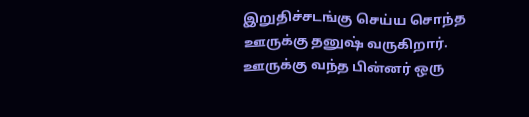இறுதிச்சடங்கு செய்ய சொந்த ஊருக்கு தனுஷ் வருகிறார். ஊருக்கு வந்த பின்னர் ஒரு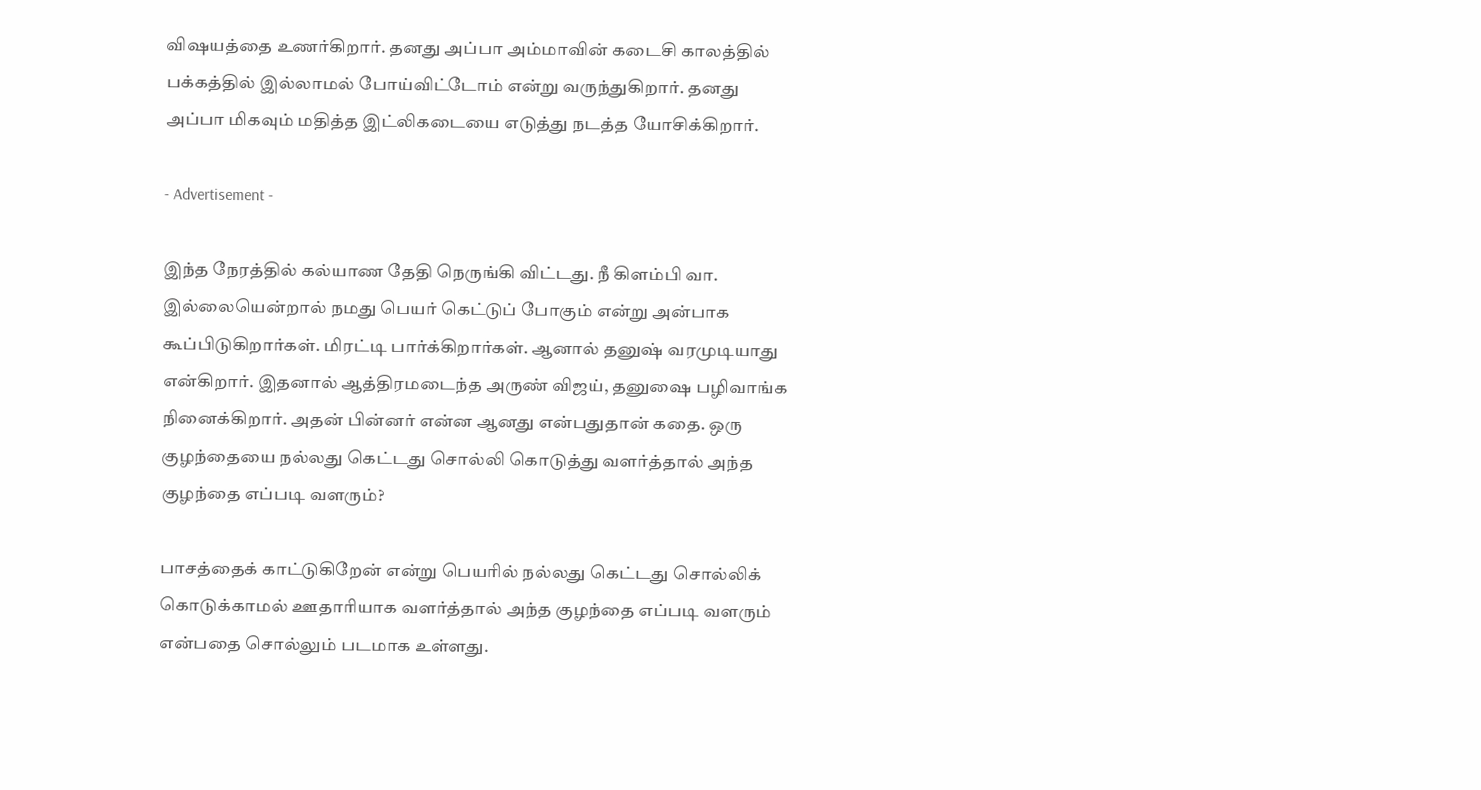விஷயத்தை உணர்கிறார். தனது அப்பா அம்மாவின் கடைசி காலத்தில் பக்கத்தில் இல்லாமல் போய்விட்டோம் என்று வருந்துகிறார். தனது அப்பா மிகவும் மதித்த இட்லிகடையை எடுத்து நடத்த யோசிக்கிறார்.

- Advertisement -

இந்த நேரத்தில் கல்யாண தேதி நெருங்கி விட்டது. நீ கிளம்பி வா. இல்லையென்றால் நமது பெயர் கெட்டுப் போகும் என்று அன்பாக கூப்பிடுகிறார்கள். மிரட்டி பார்க்கிறார்கள். ஆனால் தனுஷ் வரமுடியாது என்கிறார். இதனால் ஆத்திரமடைந்த அருண் விஜய், தனுஷை பழிவாங்க நினைக்கிறார். அதன் பின்னர் என்ன ஆனது என்பதுதான் கதை. ஒரு குழந்தையை நல்லது கெட்டது சொல்லி கொடுத்து வளர்த்தால் அந்த குழந்தை எப்படி வளரும்?

பாசத்தைக் காட்டுகிறேன் என்று பெயரில் நல்லது கெட்டது சொல்லிக் கொடுக்காமல் ஊதாரியாக வளர்த்தால் அந்த குழந்தை எப்படி வளரும் என்பதை சொல்லும் படமாக உள்ளது.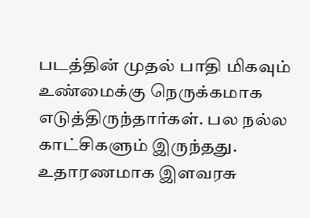படத்தின் முதல் பாதி மிகவும் உண்மைக்கு நெருக்கமாக எடுத்திருந்தார்கள். பல நல்ல காட்சிகளும் இருந்தது. உதாரணமாக இளவரசு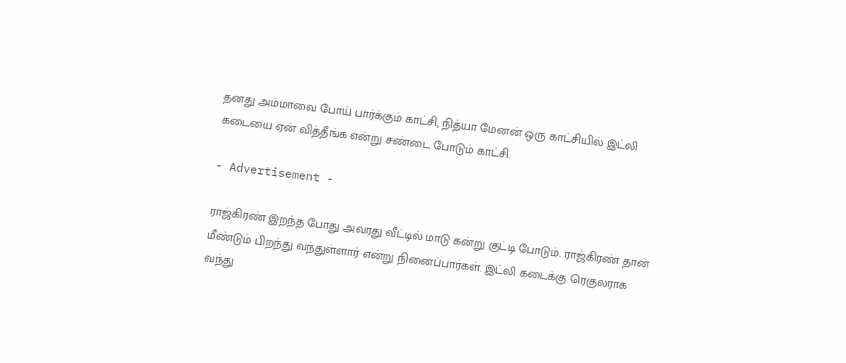தனது அம்மாவை போய் பார்க்கும் காட்சி, நித்யா மேனன் ஒரு காட்சியில் இட்லி கடையை ஏன் வித்தீங்க என்று சண்டை போடும் காட்சி.

- Advertisement -

ராஜ்கிரண் இறந்த போது அவரது வீட்டில் மாடு கன்று குட்டி போடும். ராஜ்கிரண் தான் மீண்டும் பிறந்து வந்துள்ளார் என்று நினைப்பார்கள். இட்லி கடைக்கு ரெகுலராக வந்து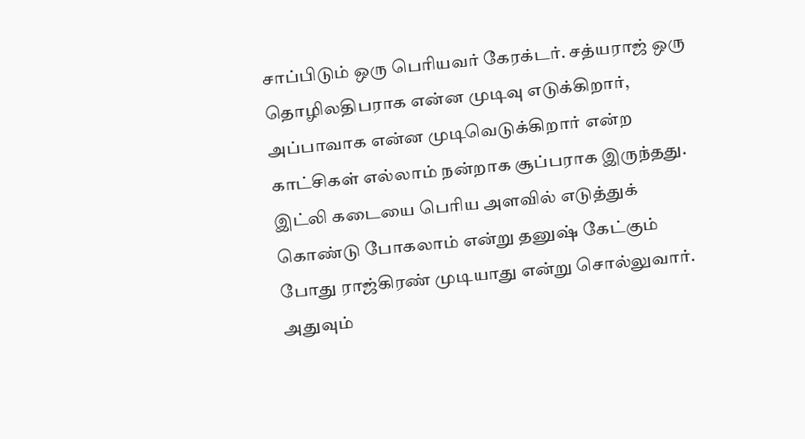சாப்பிடும் ஒரு பெரியவர் கேரக்டர். சத்யராஜ் ஒரு தொழிலதிபராக என்ன முடிவு எடுக்கிறார், அப்பாவாக என்ன முடிவெடுக்கிறார் என்ற காட்சிகள் எல்லாம் நன்றாக சூப்பராக இருந்தது. இட்லி கடையை பெரிய அளவில் எடுத்துக் கொண்டு போகலாம் என்று தனுஷ் கேட்கும் போது ராஜ்கிரண் முடியாது என்று சொல்லுவார். அதுவும்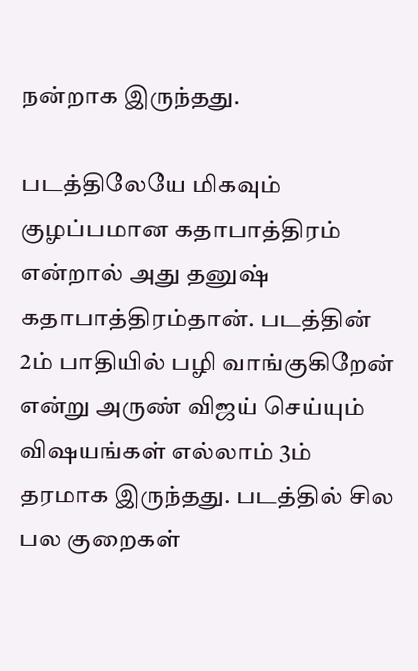நன்றாக இருந்தது.

படத்திலேயே மிகவும் குழப்பமான கதாபாத்திரம் என்றால் அது தனுஷ் கதாபாத்திரம்தான். படத்தின் 2ம் பாதியில் பழி வாங்குகிறேன் என்று அருண் விஜய் செய்யும் விஷயங்கள் எல்லாம் 3ம் தரமாக இருந்தது. படத்தில் சில பல குறைகள்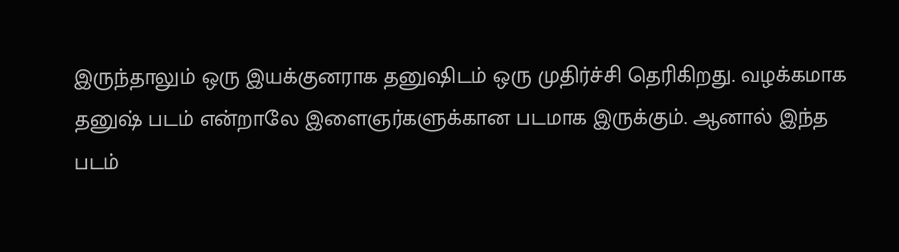இருந்தாலும் ஒரு இயக்குனராக தனுஷிடம் ஒரு முதிர்ச்சி தெரிகிறது. வழக்கமாக தனுஷ் படம் என்றாலே இளைஞர்களுக்கான படமாக இருக்கும். ஆனால் இந்த படம்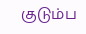குடும்ப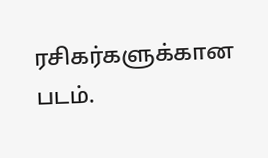ரசிகர்களுக்கான படம்.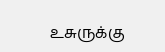உசுருக்கு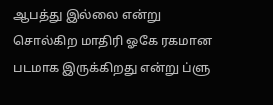ஆபத்து இல்லை என்று சொல்கிற மாதிரி ஓகே ரகமான படமாக இருக்கிறது என்று ப்ளு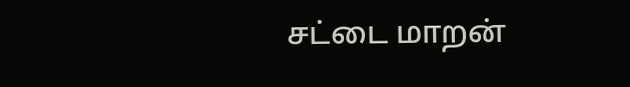சட்டை மாறன்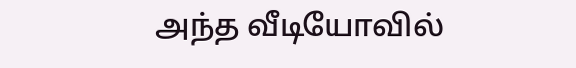அந்த வீடியோவில்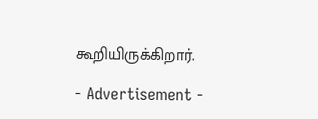கூறியிருக்கிறார்.

- Advertisement -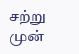சற்று முன்